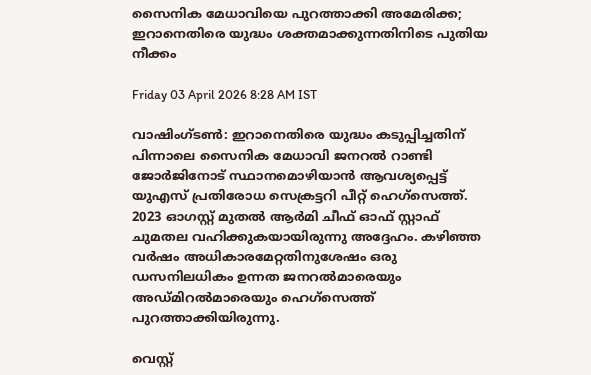സൈനിക മേധാവിയെ പുറത്താക്കി അമേരിക്ക; ഇറാനെതിരെ യുദ്ധം ശക്തമാക്കുന്നതിനിടെ പുതിയ നീക്കം

Friday 03 April 2026 8:28 AM IST

വാഷിംഗ്‌ടൺ: ഇറാനെതിരെ യുദ്ധം കടുപ്പിച്ചതിന് പിന്നാലെ സൈനിക മേധാവി ജനറൽ റാണ്ടി ജോർജിനോട് സ്ഥാനമൊഴിയാൻ ആവശ്യപ്പെട്ട് യുഎസ് പ്രതിരോധ സെക്രട്ടറി പീറ്റ് ഹെഗ്‌സെത്ത്. 2023 ഓഗസ്റ്റ് മുതൽ ആർമി ചീഫ് ഓഫ് സ്റ്റാഫ് ചുമതല വഹിക്കുകയായിരുന്നു അദ്ദേഹം. കഴിഞ്ഞ വർഷം അധികാരമേറ്റതിനുശേഷം ഒരു ഡസനിലധികം ഉന്നത ജനറൽമാരെയും അഡ്മിറൽമാരെയും ഹെഗ്‌സെത്ത് പുറത്താക്കിയിരുന്നു.

വെസ്റ്റ്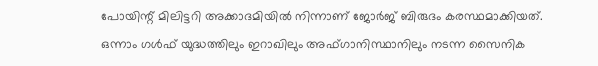പോയിന്റ് മിലിട്ടറി അക്കാദമിയിൽ നിന്നാണ് ജോർജ് ബിരുദം കരസ്ഥമാക്കിയത്. ഒന്നാം ഗൾഫ് യുദ്ധത്തിലും ഇറാഖിലും അഫ്ഗാനിസ്ഥാനിലും നടന്ന സൈനിക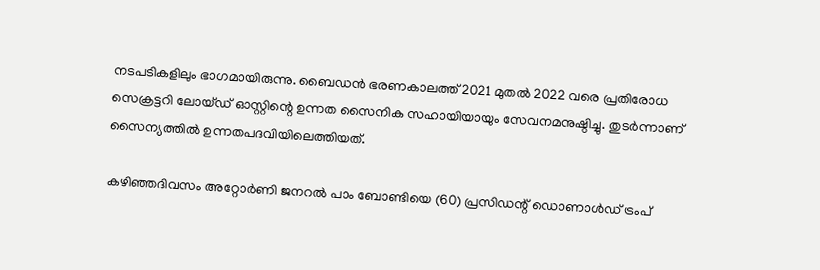നടപടികളിലും ഭാഗമായിരുന്നു. ബൈഡൻ ഭരണകാലത്ത് 2021 മുതൽ 2022 വരെ പ്രതിരോധ സെക്രട്ടറി ലോയ്ഡ് ഓസ്റ്റിന്റെ ഉന്നത സൈനിക സഹായിയായും സേവനമനുഷ്ഠിച്ചു. തുടർന്നാണ് സൈന്യത്തിൽ ഉന്നതപദവിയിലെത്തിയത്.

കഴിഞ്ഞദിവസം അറ്റോർണി ജനറൽ പാം ബോണ്ടിയെ (60) പ്രസിഡന്റ് ഡൊണാൾഡ് ട്രംപ്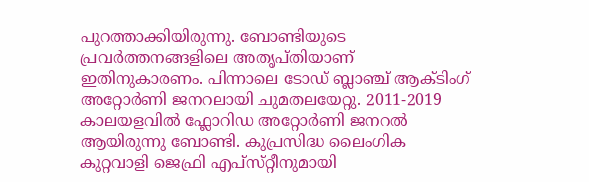പുറത്താക്കിയിരുന്നു. ബോണ്ടിയുടെ പ്രവർത്തനങ്ങളിലെ അതൃപ്തിയാണ് ഇതിനുകാരണം. പിന്നാലെ ടോഡ് ബ്ലാഞ്ച് ആക്ടിംഗ് അറ്റോർണി ജനറലായി ചുമതലയേറ്റു. 2011-2019 കാലയളവിൽ ഫ്ലോറിഡ അറ്റോർണി ജനറൽ ആയിരുന്നു ബോണ്ടി. കുപ്രസിദ്ധ ലൈംഗിക കുറ്റവാളി ജെഫ്രി എപ്‌സ്‌റ്റീനുമായി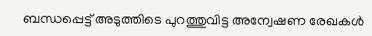ബന്ധപ്പെട്ട് അടുത്തിടെ പുറത്തുവിട്ട അന്വേഷണ രേഖകൾ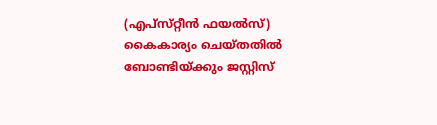(എപ്‌സ്‌റ്റീൻ ഫയൽസ്) കൈകാര്യം ചെയ്തതിൽ ബോണ്ടിയ്ക്കും ജസ്റ്റിസ്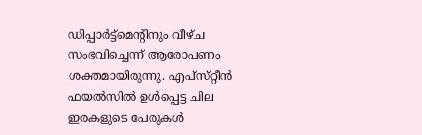ഡിപ്പാർട്ട്മെന്റിനും വീഴ്ച സംഭവിച്ചെന്ന് ആരോപണം ശക്തമായിരുന്നു. എപ്‌സ്‌റ്റീൻ ഫയൽസിൽ ഉൾപ്പെട്ട ചില ഇരകളുടെ പേരുകൾ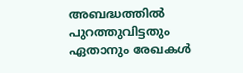അബദ്ധത്തിൽ പുറത്തുവിട്ടതും ഏതാനും രേഖകൾ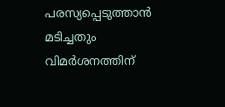പരസ്യപ്പെടുത്താൻ മടിച്ചതും വിമർശനത്തിന്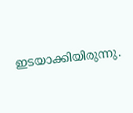ഇടയാക്കിയിരുന്നു.